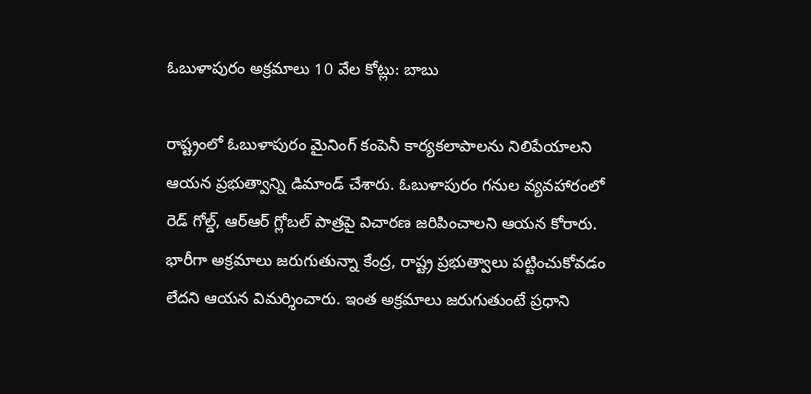ఓబుళాపురం అక్రమాలు 10 వేల కోట్లు: బాబు

రాష్ట్రంలో ఓబుళాపురం మైనింగ్ కంపెనీ కార్యకలాపాలను నిలిపేయాలని ఆయన ప్రభుత్వాన్ని డిమాండ్ చేశారు. ఓబుళాపురం గనుల వ్యవహారంలో రెడ్ గోల్డ్, ఆర్ఆర్ గ్లోబల్ పాత్రపై విచారణ జరిపించాలని ఆయన కోరారు. భారీగా అక్రమాలు జరుగుతున్నా కేంద్ర, రాష్ట్ర ప్రభుత్వాలు పట్టించుకోవడం లేదని ఆయన విమర్శించారు. ఇంత అక్రమాలు జరుగుతుంటే ప్రధాని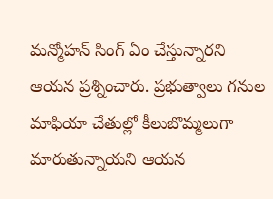మన్మోహన్ సింగ్ ఏం చేస్తున్నారని ఆయన ప్రశ్నించారు. ప్రభుత్వాలు గనుల మాఫియా చేతుల్లో కీలుబొమ్మలుగా మారుతున్నాయని ఆయన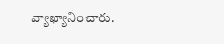వ్యాఖ్యానించారు.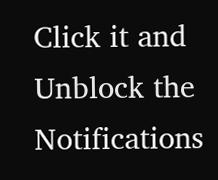Click it and Unblock the Notifications